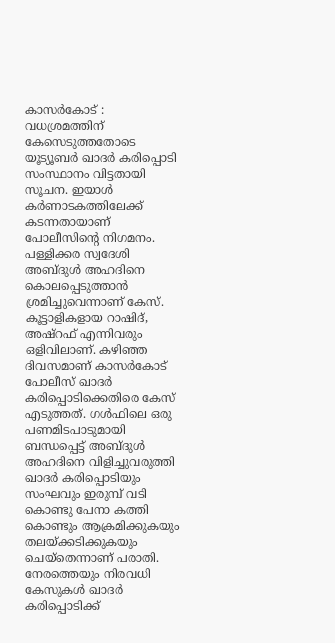കാസർകോട് : വധശ്രമത്തിന് കേസെടുത്തതോടെ യൂട്യൂബർ ഖാദർ കരിപ്പൊടി സംസ്ഥാനം വിട്ടതായി സൂചന. ഇയാൾ കർണാടകത്തിലേക്ക് കടന്നതായാണ് പോലീസിന്റെ നിഗമനം. പള്ളിക്കര സ്വദേശി അബ്ദുൾ അഹദിനെ കൊലപ്പെടുത്താൻ ശ്രമിച്ചുവെന്നാണ് കേസ്. കൂട്ടാളികളായ റാഷിദ്, അഷ്റഫ് എന്നിവരും ഒളിവിലാണ്. കഴിഞ്ഞ ദിവസമാണ് കാസർകോട് പോലീസ് ഖാദർ കരിപ്പൊടിക്കെതിരെ കേസ് എടുത്തത്. ഗൾഫിലെ ഒരു പണമിടപാടുമായി ബന്ധപ്പെട്ട് അബ്ദുൾ അഹദിനെ വിളിച്ചുവരുത്തി ഖാദർ കരിപ്പൊടിയും സംഘവും ഇരുമ്പ് വടി കൊണ്ടു പേനാ കത്തി കൊണ്ടും ആക്രമിക്കുകയും തലയ്ക്കടിക്കുകയും ചെയ്തെന്നാണ് പരാതി.
നേരത്തെയും നിരവധി കേസുകൾ ഖാദർ കരിപ്പൊടിക്ക്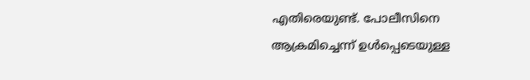എതിരെയുണ്ട്. പോലീസിനെ ആക്രമിച്ചെന്ന് ഉൾപ്പെടെയുള്ള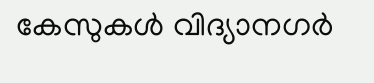കേസുകൾ വിദ്യാനഗർ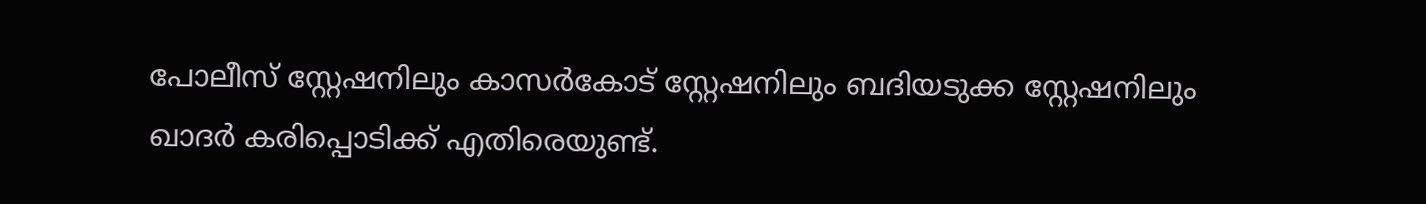പോലീസ് സ്റ്റേഷനിലും കാസർകോട് സ്റ്റേഷനിലും ബദിയടുക്ക സ്റ്റേഷനിലും ഖാദർ കരിപ്പൊടിക്ക് എതിരെയുണ്ട്.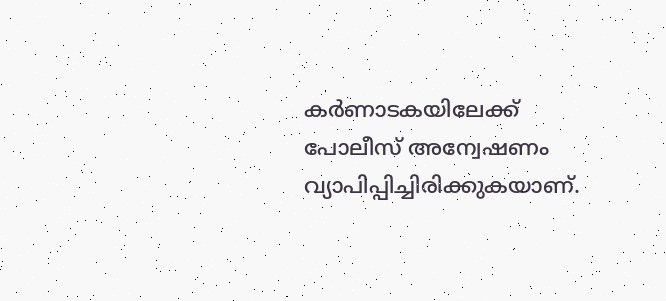കർണാടകയിലേക്ക് പോലീസ് അന്വേഷണം വ്യാപിപ്പിച്ചിരിക്കുകയാണ്.